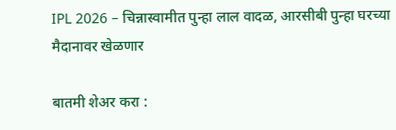IPL 2026 – चिन्नास्वामीत पुन्हा लाल वादळ, आरसीबी पुन्हा घरच्या मैदानावर खेळणार

बातमी शेअर करा :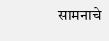सामनाचे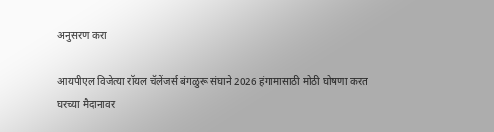अनुसरण करा

आयपीएल विजेत्या रॉयल चॅलेंजर्स बंगळुरू संघाने 2026 हंगामासाठी मोठी घोषणा करत घरच्या मैदानावर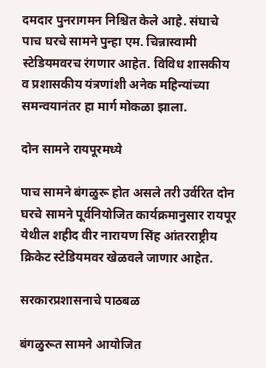दमदार पुनरागमन निश्चित केले आहे. संघाचे पाच घरचे सामने पुन्हा एम. चिन्नास्वामी स्टेडियमवरच रंगणार आहेत. विविध शासकीय व प्रशासकीय यंत्रणांशी अनेक महिन्यांच्या समन्वयानंतर हा मार्ग मोकळा झाला.

दोन सामने रायपूरमध्ये

पाच सामने बंगळुरू होत असले तरी उर्वरित दोन घरचे सामने पूर्वनियोजित कार्यक्रमानुसार रायपूर येथील शहीद वीर नारायण सिंह आंतरराष्ट्रीय क्रिकेट स्टेडियमवर खेळवले जाणार आहेत.

सरकारप्रशासनाचे पाठबळ

बंगळुरूत सामने आयोजित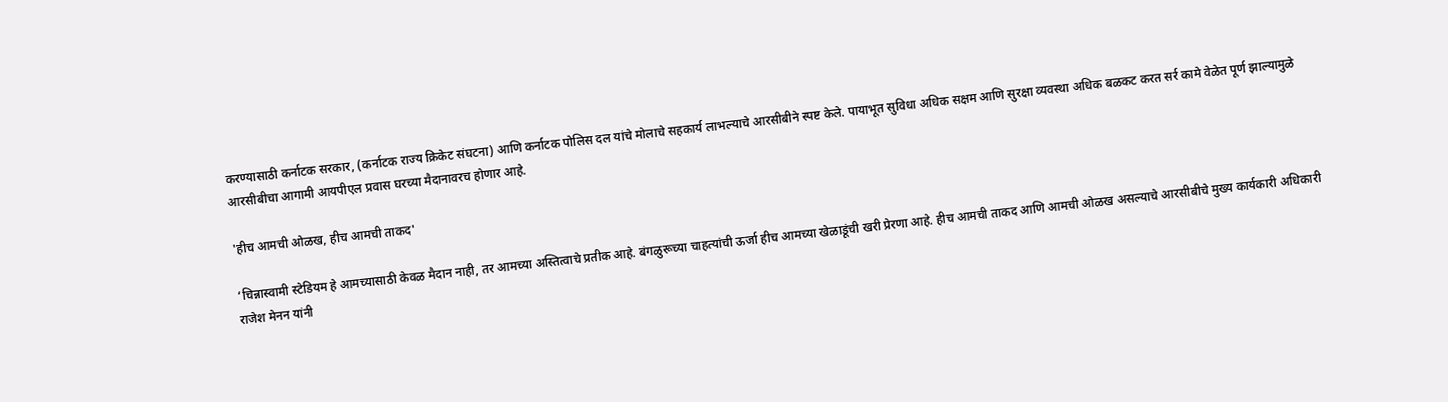करण्यासाठी कर्नाटक सरकार, (कर्नाटक राज्य क्रिकेट संघटना) आणि कर्नाटक पोलिस दल यांचे मोलाचे सहकार्य लाभल्याचे आरसीबीने स्पष्ट केले. पायाभूत सुविधा अधिक सक्षम आणि सुरक्षा व्यवस्था अधिक बळकट करत सर्र कामे वेळेत पूर्ण झाल्यामुळे आरसीबीचा आगामी आयपीएल प्रवास घरच्या मैदानावरच होणार आहे.

'हीच आमची ओळख, हीच आमची ताकद'

‘चिन्नास्वामी स्टेडियम हे आमच्यासाठी केवळ मैदान नाही, तर आमच्या अस्तित्वाचे प्रतीक आहे. बंगळुरूच्या चाहत्यांची ऊर्जा हीच आमच्या खेळाडूंची खरी प्रेरणा आहे. हीच आमची ताकद आणि आमची ओळख असल्याचे आरसीबीचे मुख्य कार्यकारी अधिकारी राजेश मेनन यांनी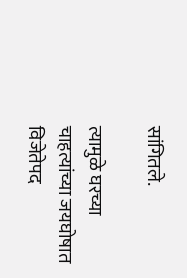सांगितले.

त्यामुळे घरच्या चाहत्यांच्या जयघोषात विजेतेपद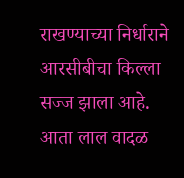राखण्याच्या निर्धाराने आरसीबीचा किल्ला सज्ज झाला आहे. आता लाल वादळ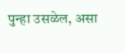पुन्हा उसळेल, असा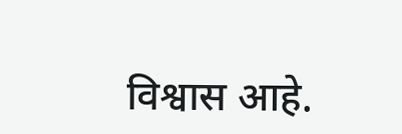विश्वास आहे.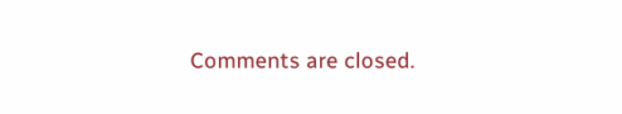Comments are closed.